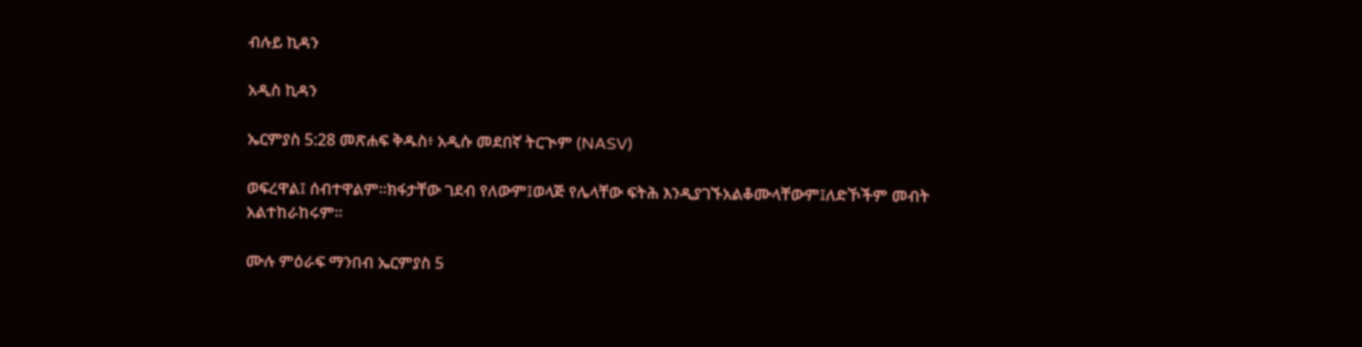ብሉይ ኪዳን

አዲስ ኪዳን

ኤርምያስ 5:28 መጽሐፍ ቅዱስ፥ አዲሱ መደበኛ ትርጒም (NASV)

ወፍረዋል፤ ሰብተዋልም።ክፋታቸው ገደብ የለውም፤ወላጅ የሌላቸው ፍትሕ እንዲያገኙአልቆሙላቸውም፤ለድኾችም መብት አልተከራከሩም።

ሙሉ ምዕራፍ ማንበብ ኤርምያስ 5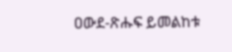ዐውደ-ጽሑፍ ይመልከቱ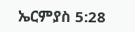ኤርምያስ 5:28